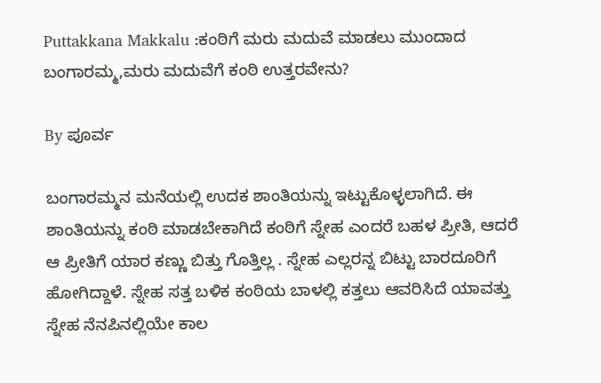Puttakkana Makkalu :ಕಂಠಿಗೆ ಮರು ಮದುವೆ ಮಾಡಲು ಮುಂದಾದ ಬಂಗಾರಮ್ಮ,ಮರು ಮದುವೆಗೆ ಕಂಠಿ ಉತ್ತರವೇನು?

By ಪೂರ್ವ

ಬಂಗಾರಮ್ಮನ ಮನೆಯಲ್ಲಿ ಉದಕ ಶಾಂತಿಯನ್ನು ಇಟ್ಟುಕೊಳ್ಳಲಾಗಿದೆ. ಈ ಶಾಂತಿಯನ್ನು ಕಂಠಿ ಮಾಡಬೇಕಾಗಿದೆ ಕಂಠಿಗೆ ಸ್ನೇಹ ಎಂದರೆ ಬಹಳ ಪ್ರೀತಿ, ಆದರೆ ಆ ಪ್ರೀತಿಗೆ ಯಾರ ಕಣ್ಣು ಬಿತ್ತು ಗೊತ್ತಿಲ್ಲ . ಸ್ನೇಹ ಎಲ್ಲರನ್ನ ಬಿಟ್ಟು ಬಾರದೂರಿಗೆ ಹೋಗಿದ್ದಾಳೆ. ಸ್ನೇಹ ಸತ್ತ ಬಳಿಕ ಕಂಠಿಯ ಬಾಳಲ್ಲಿ ಕತ್ತಲು ಆವರಿಸಿದೆ ಯಾವತ್ತು ಸ್ನೇಹ ನೆನಪಿನಲ್ಲಿಯೇ ಕಾಲ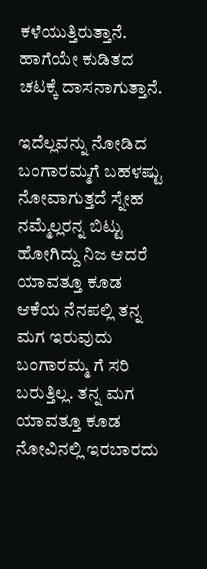ಕಳೆಯುತ್ತಿರುತ್ತಾನೆ. ಹಾಗೆಯೇ ಕುಡಿತದ ಚಟಕ್ಕೆ ದಾಸನಾಗುತ್ತಾನೆ.

ಇದೆಲ್ಲವನ್ನು ನೋಡಿದ ಬಂಗಾರಮ್ಮಗೆ ಬಹಳಷ್ಟು ನೋವಾಗುತ್ತದೆ ಸ್ನೇಹ ನಮ್ಮೆಲ್ಲರನ್ನ ಬಿಟ್ಟು ಹೋಗಿದ್ದು ನಿಜ ಆದರೆ ಯಾವತ್ತೂ ಕೂಡ ಆಕೆಯ ನೆನಪಲ್ಲಿ ತನ್ನ ಮಗ ಇರುವುದು ಬಂಗಾರಮ್ಮ ಗೆ ಸರಿ ಬರುತ್ತಿಲ್ಲ. ತನ್ನ ಮಗ ಯಾವತ್ತೂ ಕೂಡ ನೋವಿನಲ್ಲಿ ಇರಬಾರದು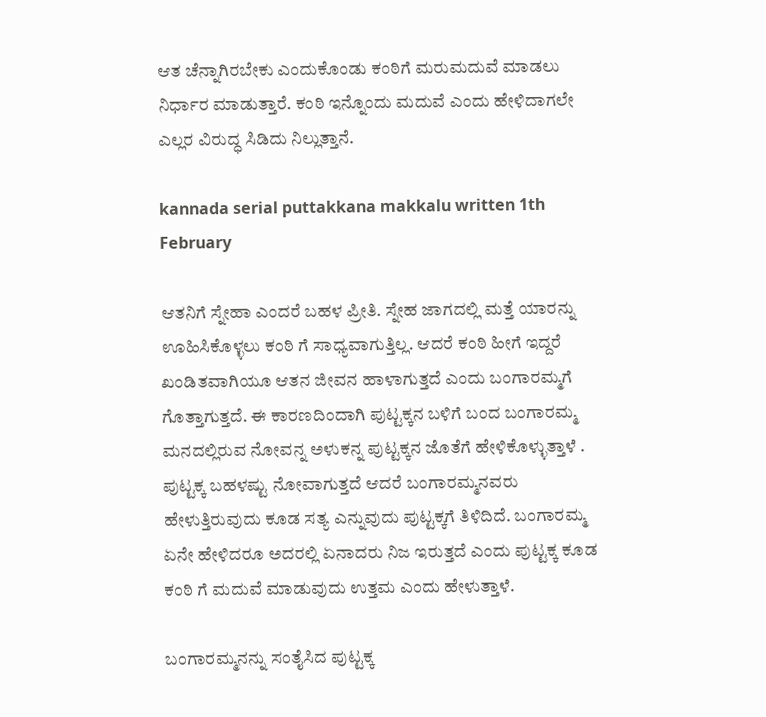ಆತ ಚೆನ್ನಾಗಿರಬೇಕು ಎಂದುಕೊಂಡು ಕಂಠಿಗೆ ಮರುಮದುವೆ ಮಾಡಲು ನಿರ್ಧಾರ ಮಾಡುತ್ತಾರೆ. ಕಂಠಿ ಇನ್ನೊಂದು ಮದುವೆ ಎಂದು ಹೇಳಿದಾಗಲೇ ಎಲ್ಲರ ವಿರುದ್ಧ ಸಿಡಿದು ನಿಲ್ಲುತ್ತಾನೆ.

kannada serial puttakkana makkalu written 1th February

ಆತನಿಗೆ ಸ್ನೇಹಾ ಎಂದರೆ ಬಹಳ ಪ್ರೀತಿ. ಸ್ನೇಹ ಜಾಗದಲ್ಲಿ ಮತ್ತೆ ಯಾರನ್ನು ಊಹಿಸಿಕೊಳ್ಳಲು ಕಂಠಿ ಗೆ ಸಾಧ್ಯವಾಗುತ್ತಿಲ್ಲ. ಆದರೆ ಕಂಠಿ ಹೀಗೆ ಇದ್ದರೆ ಖಂಡಿತವಾಗಿಯೂ ಆತನ ಜೀವನ ಹಾಳಾಗುತ್ತದೆ ಎಂದು ಬಂಗಾರಮ್ಮಗೆ ಗೊತ್ತಾಗುತ್ತದೆ. ಈ ಕಾರಣದಿಂದಾಗಿ ಪುಟ್ಟಕ್ಕನ ಬಳಿಗೆ ಬಂದ ಬಂಗಾರಮ್ಮ ಮನದಲ್ಲಿರುವ ನೋವನ್ನ ಅಳುಕನ್ನ ಪುಟ್ಟಕ್ಕನ ಜೊತೆಗೆ ಹೇಳಿಕೊಳ್ಳುತ್ತಾಳೆ . ಪುಟ್ಟಕ್ಕ ಬಹಳಷ್ಟು ನೋವಾಗುತ್ತದೆ ಆದರೆ ಬಂಗಾರಮ್ಮನವರು ಹೇಳುತ್ತಿರುವುದು ಕೂಡ ಸತ್ಯ ಎನ್ನುವುದು ಪುಟ್ಟಕ್ಕಗೆ ತಿಳಿದಿದೆ. ಬಂಗಾರಮ್ಮ ಏನೇ ಹೇಳಿದರೂ ಅದರಲ್ಲಿ ಏನಾದರು ನಿಜ ಇರುತ್ತದೆ ಎಂದು ಪುಟ್ಟಕ್ಕ ಕೂಡ ಕಂಠಿ ಗೆ ಮದುವೆ ಮಾಡುವುದು ಉತ್ತಮ ಎಂದು ಹೇಳುತ್ತಾಳೆ.

ಬಂಗಾರಮ್ಮನನ್ನು ಸಂತೈಸಿದ ಪುಟ್ಟಕ್ಕ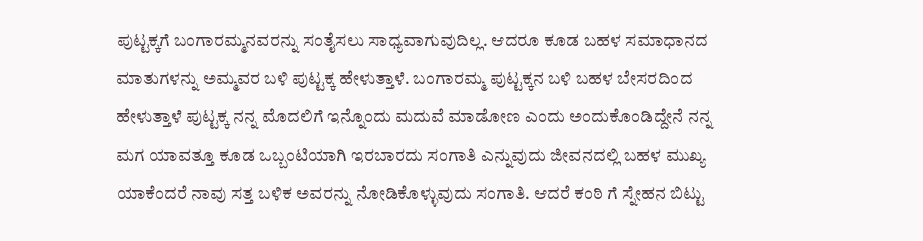ಪುಟ್ಟಕ್ಕಗೆ ಬಂಗಾರಮ್ಮನವರನ್ನು ಸಂತೈಸಲು ಸಾಧ್ಯವಾಗುವುದಿಲ್ಲ. ಆದರೂ ಕೂಡ ಬಹಳ ಸಮಾಧಾನದ ಮಾತುಗಳನ್ನು ಅಮ್ಮವರ ಬಳಿ ಪುಟ್ಟಕ್ಕ ಹೇಳುತ್ತಾಳೆ. ಬಂಗಾರಮ್ಮ ಪುಟ್ಟಕ್ಕನ ಬಳಿ ಬಹಳ ಬೇಸರದಿಂದ ಹೇಳುತ್ತಾಳೆ ಪುಟ್ಟಕ್ಕ ನನ್ನ ಮೊದಲಿಗೆ ಇನ್ನೊಂದು ಮದುವೆ ಮಾಡೋಣ ಎಂದು ಅಂದುಕೊಂಡಿದ್ದೇನೆ ನನ್ನ ಮಗ ಯಾವತ್ತೂ ಕೂಡ ಒಬ್ಬಂಟಿಯಾಗಿ ಇರಬಾರದು ಸಂಗಾತಿ ಎನ್ನುವುದು ಜೀವನದಲ್ಲಿ ಬಹಳ ಮುಖ್ಯ ಯಾಕೆಂದರೆ ನಾವು ಸತ್ತ ಬಳಿಕ ಅವರನ್ನು ನೋಡಿಕೊಳ್ಳುವುದು ಸಂಗಾತಿ. ಆದರೆ ಕಂಠಿ ಗೆ ಸ್ನೇಹನ ಬಿಟ್ಟು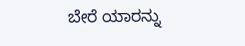ಬೇರೆ ಯಾರನ್ನು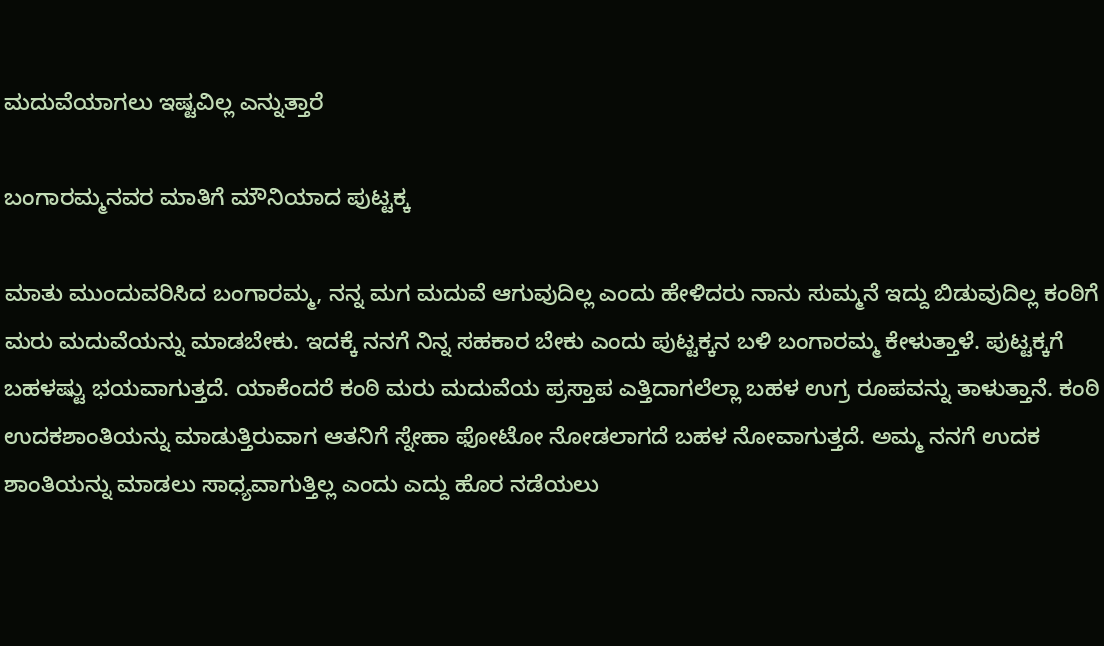ಮದುವೆಯಾಗಲು ಇಷ್ಟವಿಲ್ಲ ಎನ್ನುತ್ತಾರೆ

ಬಂಗಾರಮ್ಮನವರ ಮಾತಿಗೆ ಮೌನಿಯಾದ ಪುಟ್ಟಕ್ಕ

ಮಾತು ಮುಂದುವರಿಸಿದ ಬಂಗಾರಮ್ಮ, ನನ್ನ ಮಗ ಮದುವೆ ಆಗುವುದಿಲ್ಲ ಎಂದು ಹೇಳಿದರು ನಾನು ಸುಮ್ಮನೆ ಇದ್ದು ಬಿಡುವುದಿಲ್ಲ ಕಂಠಿಗೆ ಮರು ಮದುವೆಯನ್ನು ಮಾಡಬೇಕು. ಇದಕ್ಕೆ ನನಗೆ ನಿನ್ನ ಸಹಕಾರ ಬೇಕು ಎಂದು ಪುಟ್ಟಕ್ಕನ ಬಳಿ ಬಂಗಾರಮ್ಮ ಕೇಳುತ್ತಾಳೆ. ಪುಟ್ಟಕ್ಕಗೆ ಬಹಳಷ್ಟು ಭಯವಾಗುತ್ತದೆ. ಯಾಕೆಂದರೆ ಕಂಠಿ ಮರು ಮದುವೆಯ ಪ್ರಸ್ತಾಪ ಎತ್ತಿದಾಗಲೆಲ್ಲಾ ಬಹಳ ಉಗ್ರ ರೂಪವನ್ನು ತಾಳುತ್ತಾನೆ. ಕಂಠಿ ಉದಕಶಾಂತಿಯನ್ನು ಮಾಡುತ್ತಿರುವಾಗ ಆತನಿಗೆ ಸ್ನೇಹಾ ಫೋಟೋ ನೋಡಲಾಗದೆ ಬಹಳ ನೋವಾಗುತ್ತದೆ. ಅಮ್ಮ ನನಗೆ ಉದಕ ಶಾಂತಿಯನ್ನು ಮಾಡಲು ಸಾಧ್ಯವಾಗುತ್ತಿಲ್ಲ ಎಂದು ಎದ್ದು ಹೊರ ನಡೆಯಲು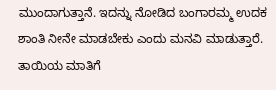ಮುಂದಾಗುತ್ತಾನೆ. ಇದನ್ನು ನೋಡಿದ ಬಂಗಾರಮ್ಮ ಉದಕ ಶಾಂತಿ ನೀನೇ ಮಾಡಬೇಕು ಎಂದು ಮನವಿ ಮಾಡುತ್ತಾರೆ. ತಾಯಿಯ ಮಾತಿಗೆ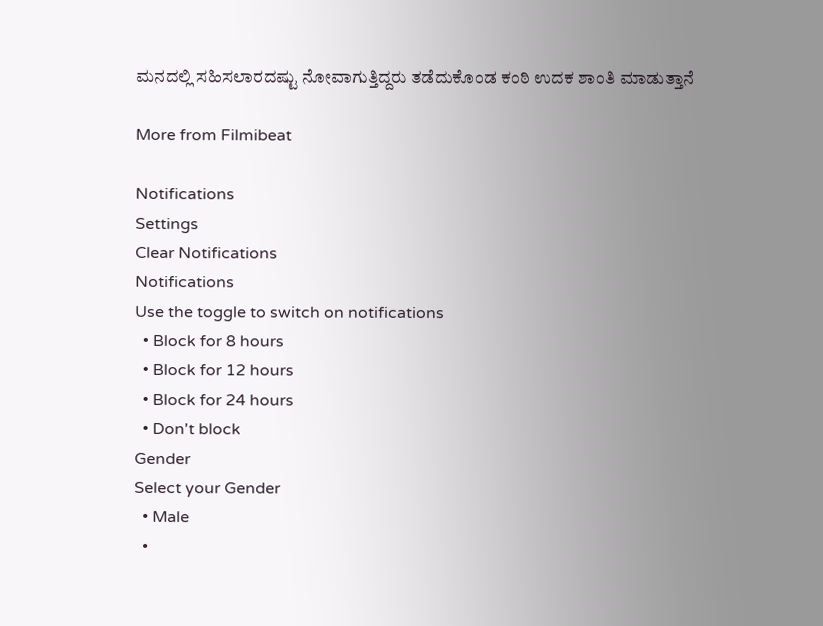ಮನದಲ್ಲಿ ಸಹಿಸಲಾರದಷ್ಟು ನೋವಾಗುತ್ತಿದ್ದರು ತಡೆದುಕೊಂಡ ಕಂಠಿ ಉದಕ ಶಾಂತಿ ಮಾಡುತ್ತಾನೆ

More from Filmibeat

Notifications
Settings
Clear Notifications
Notifications
Use the toggle to switch on notifications
  • Block for 8 hours
  • Block for 12 hours
  • Block for 24 hours
  • Don't block
Gender
Select your Gender
  • Male
  •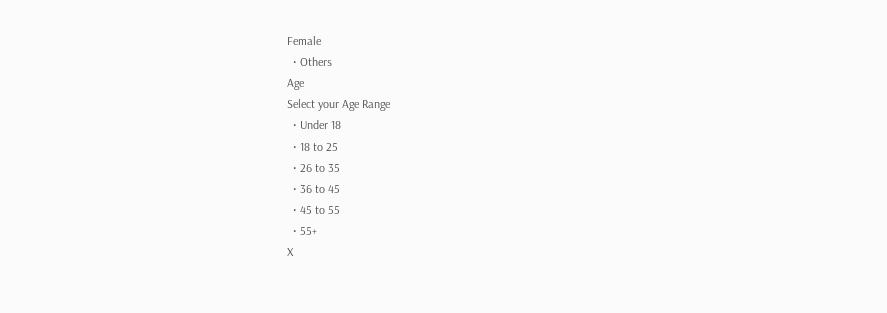Female
  • Others
Age
Select your Age Range
  • Under 18
  • 18 to 25
  • 26 to 35
  • 36 to 45
  • 45 to 55
  • 55+
X